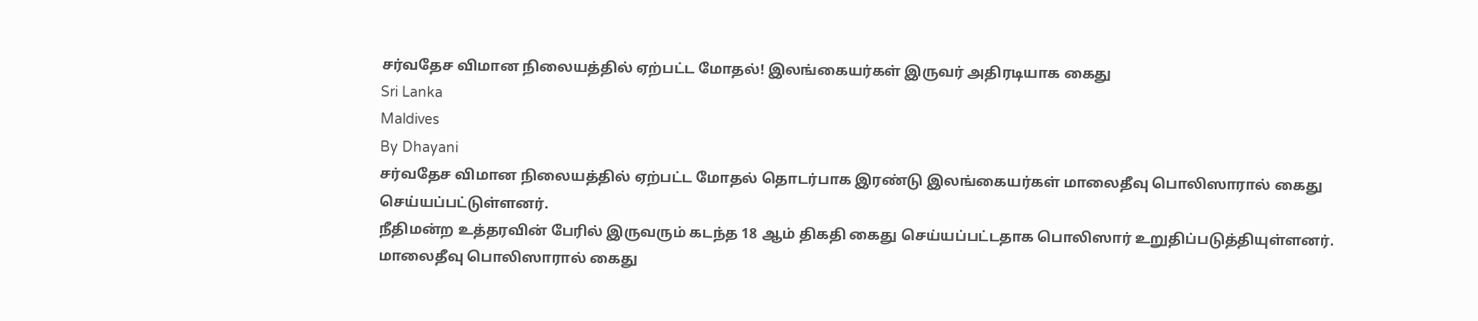சர்வதேச விமான நிலையத்தில் ஏற்பட்ட மோதல்! இலங்கையர்கள் இருவர் அதிரடியாக கைது
Sri Lanka
Maldives
By Dhayani
சர்வதேச விமான நிலையத்தில் ஏற்பட்ட மோதல் தொடர்பாக இரண்டு இலங்கையர்கள் மாலைதீவு பொலிஸாரால் கைது செய்யப்பட்டுள்ளனர்.
நீதிமன்ற உத்தரவின் பேரில் இருவரும் கடந்த 18 ஆம் திகதி கைது செய்யப்பட்டதாக பொலிஸார் உறுதிப்படுத்தியுள்ளனர்.
மாலைதீவு பொலிஸாரால் கைது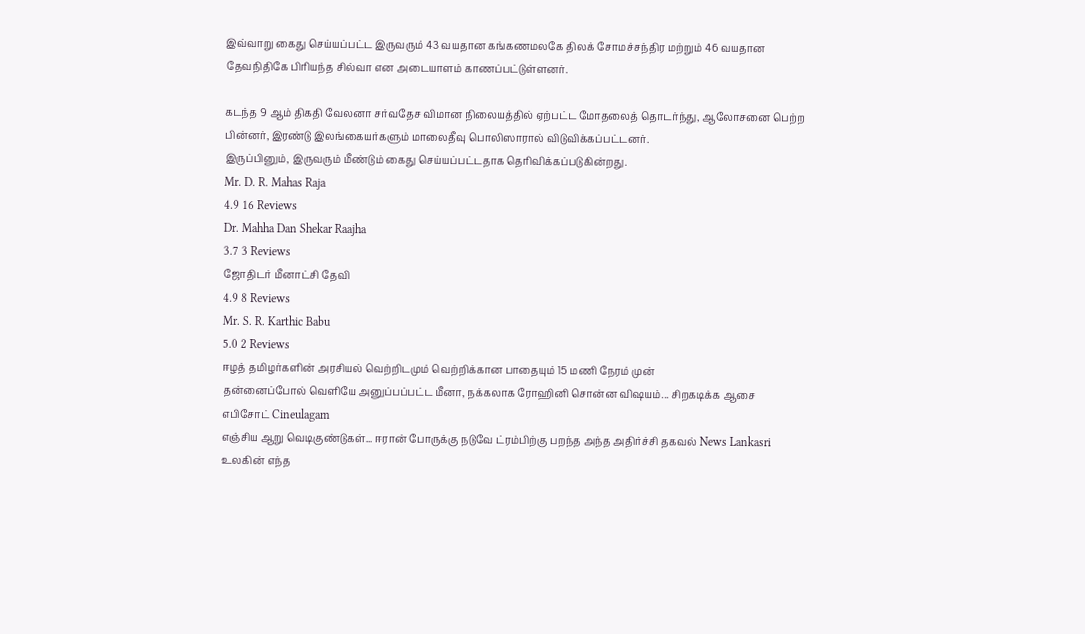இவ்வாறு கைது செய்யப்பட்ட இருவரும் 43 வயதான கங்கணமலகே திலக் சோமச்சந்திர மற்றும் 46 வயதான தேவநிதிகே பிரியந்த சில்வா என அடையாளம் காணப்பட்டுள்ளனர்.

கடந்த 9 ஆம் திகதி வேலனா சர்வதேச விமான நிலையத்தில் ஏற்பட்ட மோதலைத் தொடர்ந்து, ஆலோசனை பெற்ற பின்னர், இரண்டு இலங்கையர்களும் மாலைதீவு பொலிஸாரால் விடுவிக்கப்பட்டனர்.
இருப்பினும், இருவரும் மீண்டும் கைது செய்யப்பட்டதாக தெரிவிக்கப்படுகின்றது.
Mr. D. R. Mahas Raja
4.9 16 Reviews
Dr. Mahha Dan Shekar Raajha
3.7 3 Reviews
ஜோதிடர் மீனாட்சி தேவி
4.9 8 Reviews
Mr. S. R. Karthic Babu
5.0 2 Reviews
ஈழத் தமிழர்களின் அரசியல் வெற்றிடமும் வெற்றிக்கான பாதையும் 15 மணி நேரம் முன்
தன்னைப்போல் வெளியே அனுப்பப்பட்ட மீனா, நக்கலாக ரோஹினி சொன்ன விஷயம்... சிறகடிக்க ஆசை எபிசோட் Cineulagam
எஞ்சிய ஆறு வெடிகுண்டுகள்... ஈரான் போருக்கு நடுவே ட்ரம்பிற்கு பறந்த அந்த அதிர்ச்சி தகவல் News Lankasri
உலகின் எந்த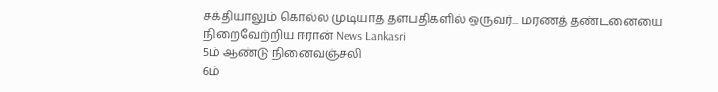சக்தியாலும் கொல்ல முடியாத தளபதிகளில் ஒருவர்... மரணத் தண்டனையை நிறைவேற்றிய ஈரான் News Lankasri
5ம் ஆண்டு நினைவஞ்சலி
6ம்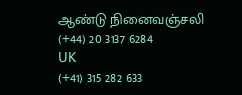ஆண்டு நினைவஞ்சலி
(+44) 20 3137 6284
UK
(+41) 315 282 633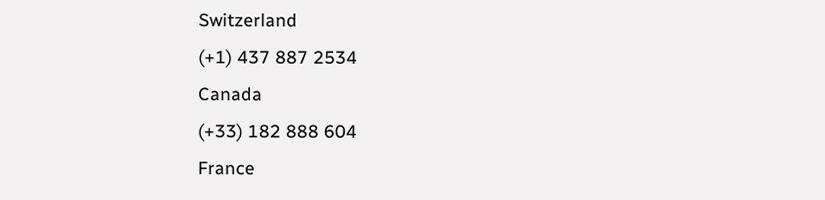Switzerland
(+1) 437 887 2534
Canada
(+33) 182 888 604
France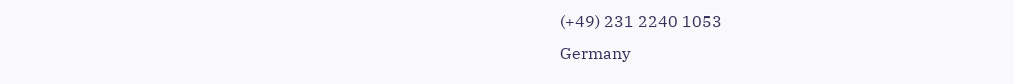(+49) 231 2240 1053
Germany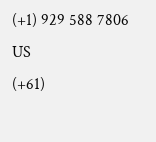(+1) 929 588 7806
US
(+61)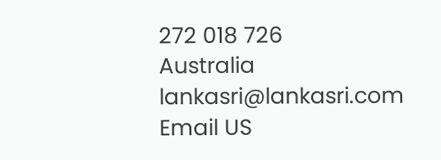272 018 726
Australia
lankasri@lankasri.com
Email US